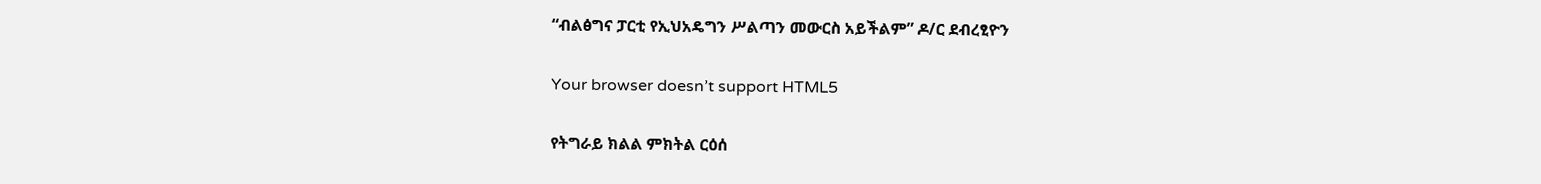“ብልፅግና ፓርቲ የኢህአዴግን ሥልጣን መውርስ አይችልም” ዶ/ር ደብረፂዮን

Your browser doesn’t support HTML5

የትግራይ ክልል ምክትል ርዕሰ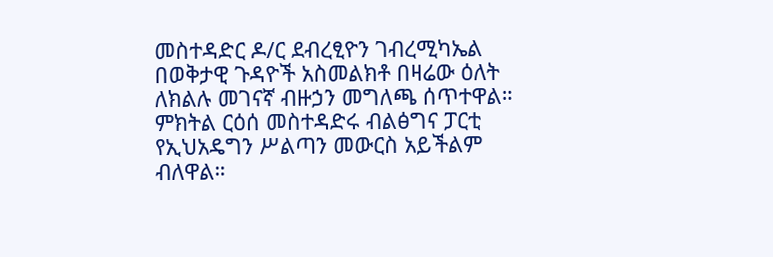መስተዳድር ዶ/ር ደብረፂዮን ገብረሚካኤል በወቅታዊ ጉዳዮች አስመልክቶ በዛሬው ዕለት ለክልሉ መገናኛ ብዙኃን መግለጫ ሰጥተዋል። ምክትል ርዕሰ መስተዳድሩ ብልፅግና ፓርቲ የኢህአዴግን ሥልጣን መውርስ አይችልም ብለዋል።